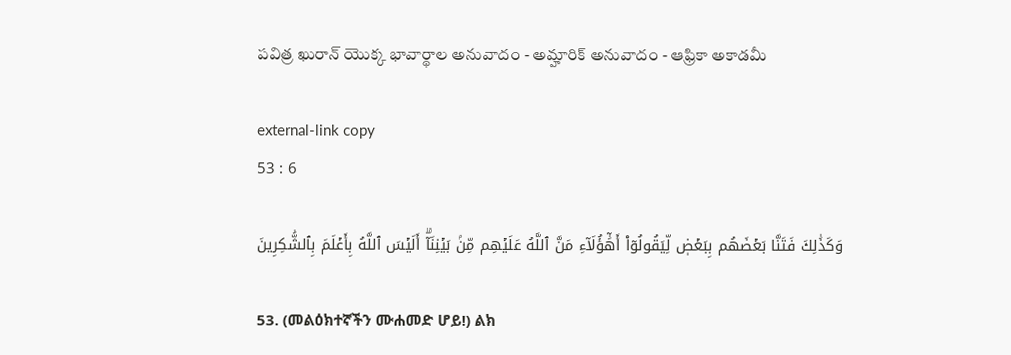పవిత్ర ఖురాన్ యొక్క భావార్థాల అనువాదం - అమ్హారిక్ అనువాదం - ఆఫ్రికా అకాడమీ

external-link copy
53 : 6

وَكَذَٰلِكَ فَتَنَّا بَعۡضَهُم بِبَعۡضٖ لِّيَقُولُوٓاْ أَهَٰٓؤُلَآءِ مَنَّ ٱللَّهُ عَلَيۡهِم مِّنۢ بَيۡنِنَآۗ أَلَيۡسَ ٱللَّهُ بِأَعۡلَمَ بِٱلشَّٰكِرِينَ

53. (መልዕክተኛችን ሙሐመድ ሆይ!) ልክ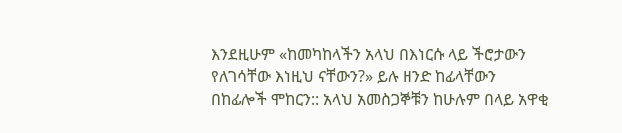እንደዚሁም «ከመካከላችን አላህ በእነርሱ ላይ ችሮታውን የለገሳቸው እነዚህ ናቸውን?» ይሉ ዘንድ ከፊላቸውን በከፊሎች ሞከርን:: አላህ አመስጋኞቹን ከሁሉም በላይ አዋቂ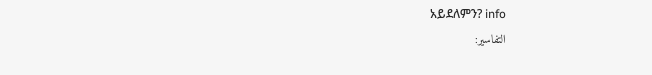አይደለምን? info
التفاسير: